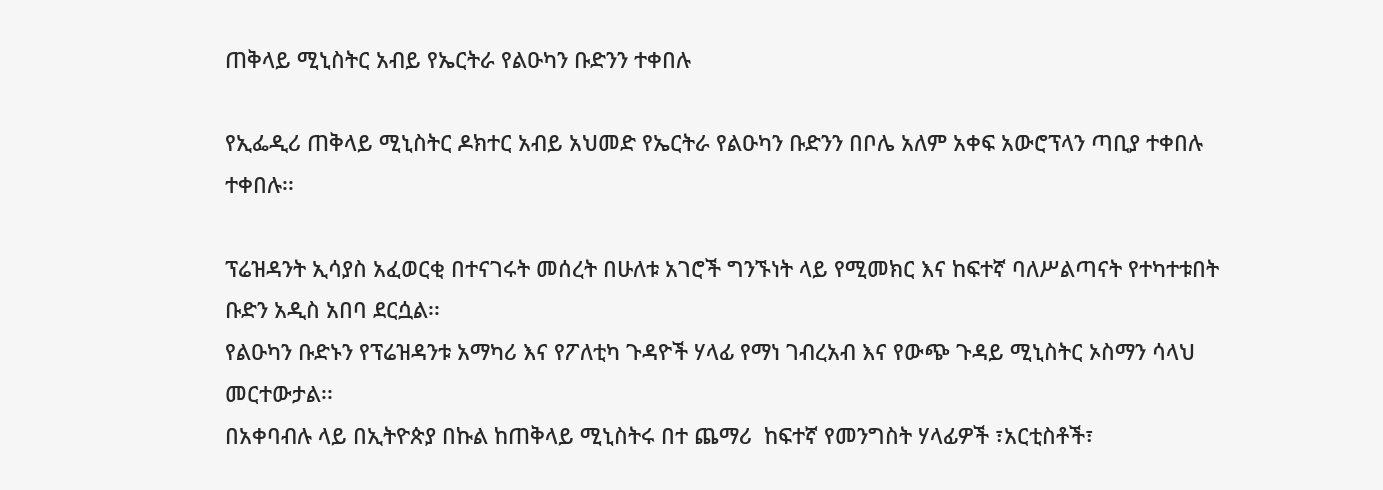ጠቅላይ ሚኒስትር አብይ የኤርትራ የልዑካን ቡድንን ተቀበሉ

የኢፌዲሪ ጠቅላይ ሚኒስትር ዶክተር አብይ አህመድ የኤርትራ የልዑካን ቡድንን በቦሌ አለም አቀፍ አውሮፕላን ጣቢያ ተቀበሉ ተቀበሉ፡፡

ፕሬዝዳንት ኢሳያስ አፈወርቂ በተናገሩት መሰረት በሁለቱ አገሮች ግንኙነት ላይ የሚመክር እና ከፍተኛ ባለሥልጣናት የተካተቱበት ቡድን አዲስ አበባ ደርሷል፡፡
የልዑካን ቡድኑን የፕሬዝዳንቱ አማካሪ እና የፖለቲካ ጉዳዮች ሃላፊ የማነ ገብረአብ እና የውጭ ጉዳይ ሚኒስትር ኦስማን ሳላህ መርተውታል፡፡
በአቀባብሉ ላይ በኢትዮጵያ በኩል ከጠቅላይ ሚኒስትሩ በተ ጨማሪ  ከፍተኛ የመንግስት ሃላፊዎች ፣አርቲስቶች፣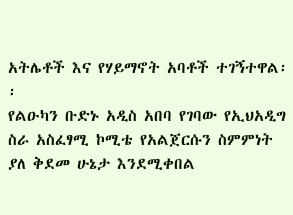አትሌቶች እና የሃይማኖት አባቶች ተገኝተዋል፡፡
የልዑካን ቡድኑ አዲስ አበባ የገባው የኢህአዲግ ስራ አስፈፃሚ ኮሚቴ የአልጀርሱን ስምምነት ያለ ቅደመ ሁኔታ እንደሚቀበል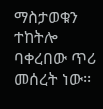ማስታወቁን ተከትሎ ባቀረበው ጥሪ መሰረት ነው፡፡